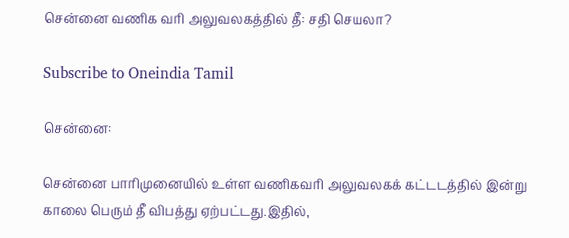சென்னை வணிக வரி அலுவலகத்தில் தீ: சதி செயலா?

Subscribe to Oneindia Tamil

சென்னை:

சென்னை பாரிமுனையில் உள்ள வணிகவரி அலுவலகக் கட்டடத்தில் இன்று காலை பெரும் தீ விபத்து ஏற்பட்டது.இதில்,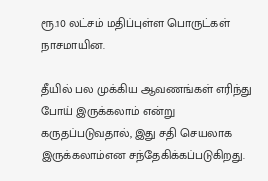ரூ.10 லட்சம் மதிப்புள்ள பொருட்கள் நாசமாயின.

தீயில் பல முக்கிய ஆவணங்கள் எரிந்து போய் இருக்கலாம் என்று கருதப்படுவதால், இது சதி செயலாக இருக்கலாம்என சந்தேகிக்கப்படுகிறது.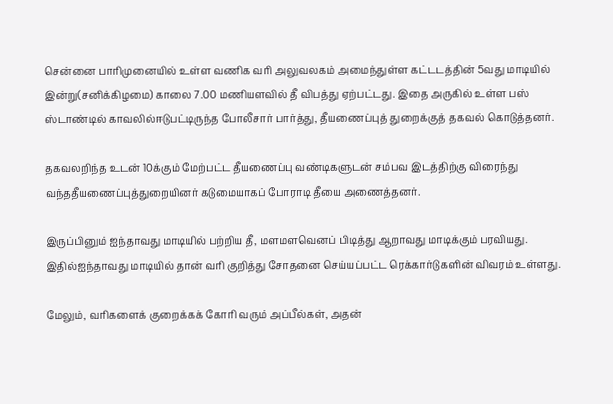சென்னை பாரிமுனையில் உள்ள வணிக வரி அலுவலகம் அமைந்துள்ள கட்டடத்தின் 5வது மாடியில் இன்று(சனிக்கிழமை) காலை 7.00 மணியளவில் தீ விபத்து ஏற்பட்டது. இதை அருகில் உள்ள பஸ் ஸ்டாண்டில் காவலில்ஈடுபட்டிருந்த போலீசார் பார்த்து, தீயணைப்புத் துறைக்குத் தகவல் கொடுத்தனர்.

தகவலறிந்த உடன் 10க்கும் மேற்பட்ட தீயணைப்பு வண்டிகளுடன் சம்பவ இடத்திற்கு விரைந்து வந்ததீயணைப்புத்துறையினர் கடுமையாகப் போராடி தீயை அணைத்தனர்.

இருப்பினும் ஐந்தாவது மாடியில் பற்றிய தீ, மளமளவெனப் பிடித்து ஆறாவது மாடிக்கும் பரவியது. இதில்ஐந்தாவது மாடியில் தான் வரி குறித்து சோதனை செய்யப்பட்ட ரெக்கார்டுகளின் விவரம் உள்ளது.

மேலும், வரிகளைக் குறைக்கக் கோரி வரும் அப்பீல்கள், அதன்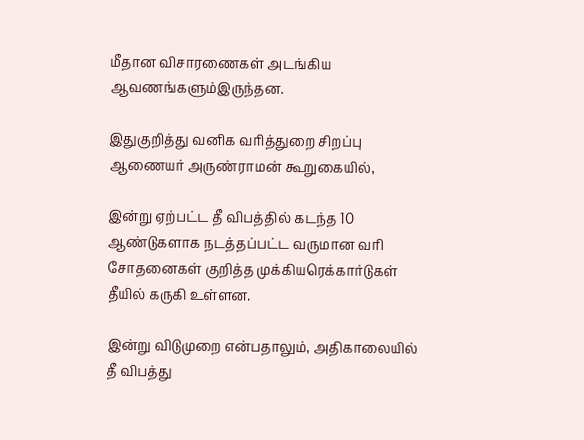மீதான விசாரணைகள் அடங்கிய ஆவணங்களும்இருந்தன.

இதுகுறித்து வனிக வரித்துறை சிறப்பு ஆணையர் அருண்ராமன் கூறுகையில்,

இன்று ஏற்பட்ட தீ விபத்தில் கடந்த 10 ஆண்டுகளாக நடத்தப்பட்ட வருமான வரி சோதனைகள் குறித்த முக்கியரெக்கார்டுகள் தீயில் கருகி உள்ளன.

இன்று விடுமுறை என்பதாலும், அதிகாலையில் தீ விபத்து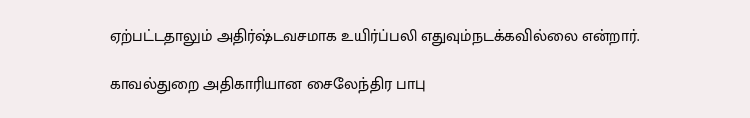ஏற்பட்டதாலும் அதிர்ஷ்டவசமாக உயிர்ப்பலி எதுவும்நடக்கவில்லை என்றார்.

காவல்துறை அதிகாரியான சைலேந்திர பாபு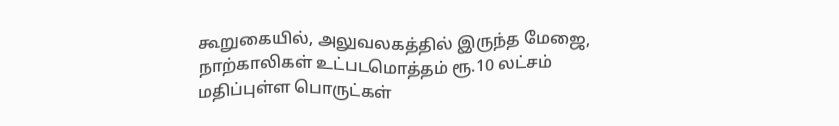கூறுகையில், அலுவலகத்தில் இருந்த மேஜை, நாற்காலிகள் உட்படமொத்தம் ரூ.10 லட்சம் மதிப்புள்ள பொருட்கள்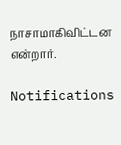நாசாமாகிவிட்டன என்றார்.

Notifications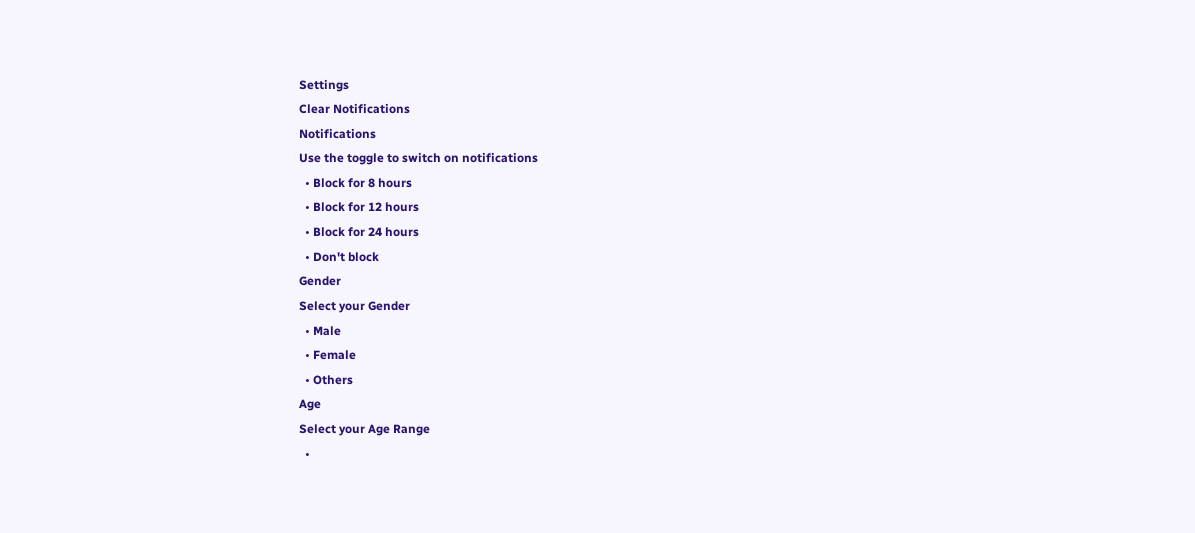Settings
Clear Notifications
Notifications
Use the toggle to switch on notifications
  • Block for 8 hours
  • Block for 12 hours
  • Block for 24 hours
  • Don't block
Gender
Select your Gender
  • Male
  • Female
  • Others
Age
Select your Age Range
  •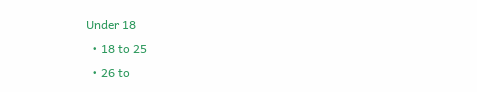Under 18
  • 18 to 25
  • 26 to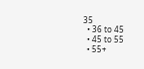35
  • 36 to 45
  • 45 to 55
  • 55+